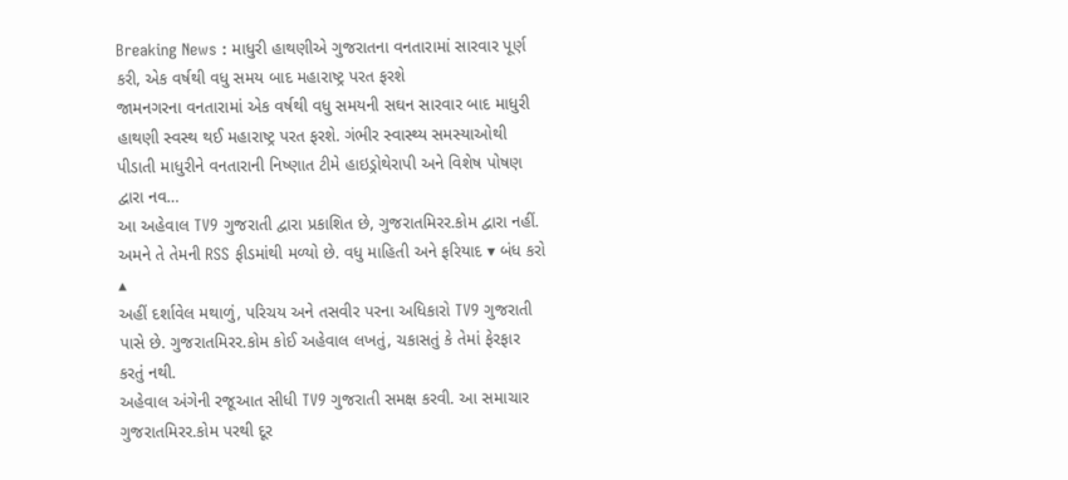Breaking News : માધુરી હાથણીએ ગુજરાતના વનતારામાં સારવાર પૂર્ણ કરી, એક વર્ષથી વધુ સમય બાદ મહારાષ્ટ્ર પરત ફરશે
જામનગરના વનતારામાં એક વર્ષથી વધુ સમયની સઘન સારવાર બાદ માધુરી હાથણી સ્વસ્થ થઈ મહારાષ્ટ્ર પરત ફરશે. ગંભીર સ્વાસ્થ્ય સમસ્યાઓથી પીડાતી માધુરીને વનતારાની નિષ્ણાત ટીમે હાઇડ્રોથેરાપી અને વિશેષ પોષણ દ્વારા નવ…
આ અહેવાલ TV9 ગુજરાતી દ્વારા પ્રકાશિત છે, ગુજરાતમિરર.કોમ દ્વારા નહીં. અમને તે તેમની RSS ફીડમાંથી મળ્યો છે. વધુ માહિતી અને ફરિયાદ ▾ બંધ કરો ▴
અહીં દર્શાવેલ મથાળું, પરિચય અને તસવીર પરના અધિકારો TV9 ગુજરાતી પાસે છે. ગુજરાતમિરર.કોમ કોઈ અહેવાલ લખતું, ચકાસતું કે તેમાં ફેરફાર કરતું નથી.
અહેવાલ અંગેની રજૂઆત સીધી TV9 ગુજરાતી સમક્ષ કરવી. આ સમાચાર ગુજરાતમિરર.કોમ પરથી દૂર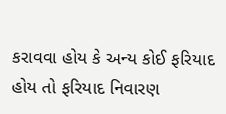કરાવવા હોય કે અન્ય કોઈ ફરિયાદ હોય તો ફરિયાદ નિવારણ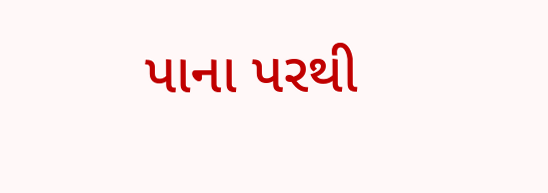પાના પરથી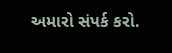અમારો સંપર્ક કરો.